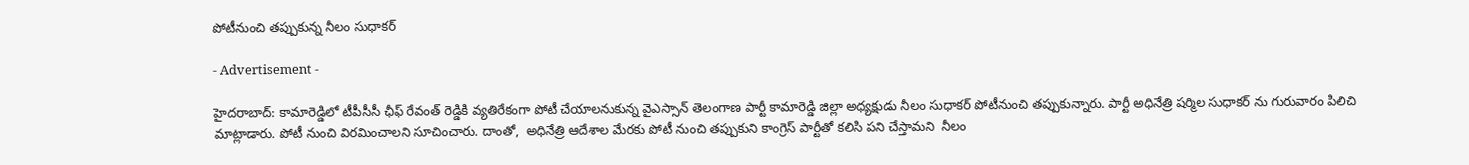పోటీనుంచి తప్పుకున్న నీలం సుధాకర్

- Advertisement -

హైదరాబాద్: కామారెడ్డిలో టీపీసీసీ ఛీఫ్ రేవంత్ రెడ్డికి వ్యతిరేకంగా పోటీ చేయాలనుకున్న వైఎస్సాన్ తెలంగాణ పార్టీ కామారెడ్డి జిల్లా అధ్యక్షుడు నీలం సుధాకర్ పోటీనుంచి తప్పుకున్నారు. పార్టీ అధినేత్రి షర్మిల సుధాకర్ ను గురువారం పిలిచి మాట్లాడారు. పోటీ నుంచి విరమించాలని సూచించారు. దాంతో,  అధినేత్రి ఆదేశాల మేరకు పోటీ నుంచి తప్పుకుని కాంగ్రెస్ పార్టీతో కలిసి పని చేస్తామని  నీలం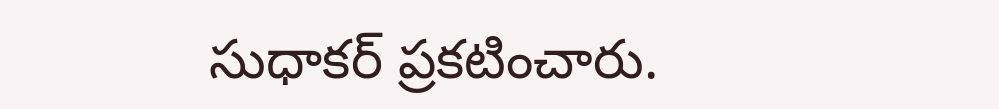సుధాకర్ ప్రకటించారు.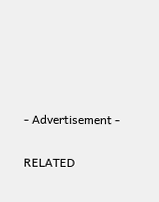- Advertisement -

RELATED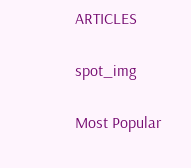ARTICLES

spot_img

Most Popular